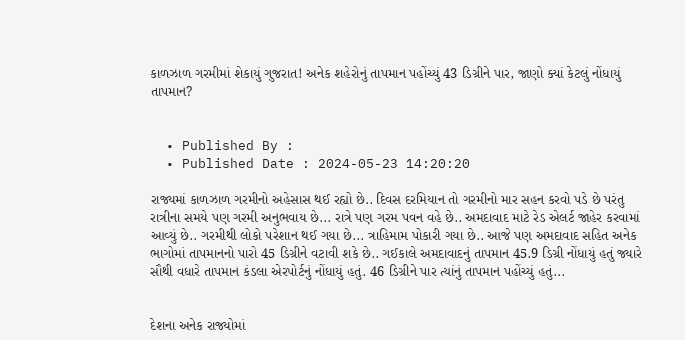કાળઝાળ ગરમીમાં શેકાયું ગુજરાત! અનેક શહેરોનું તાપમાન પહોંચ્યું 43 ડિગ્રીને પાર, જાણો ક્યાં કેટલું નોંધાયું તાપમાન?


  • Published By :
  • Published Date : 2024-05-23 14:20:20

રાજ્યમાં કાળઝાળ ગરમીનો અહેસાસ થઈ રહ્યો છે.. દિવસ દરમિયાન તો ગરમીનો માર સહન કરવો પડે છે પરંતુ રાત્રીના સમયે પણ ગરમી અનુભવાય છે... રાત્રે પણ ગરમ પવન વહે છે.. અમદાવાદ માટે રેડ એલર્ટ જાહેર કરવામાં આવ્યું છે.. ગરમીથી લોકો પરેશાન થઈ ગયા છે... ત્રાહિમામ પોકારી ગયા છે.. આજે પણ અમદાવાદ સહિત અનેક ભાગોમાં તાપમાનનો પારો 45 ડિગ્રીને વટાવી શકે છે.. ગઈકાલે અમદાવાદનું તાપમાન 45.9 ડિગ્રી નોંધાયું હતું જ્યારે સૌથી વધારે તાપમાન કંડલા એરપોર્ટનું નોંધાયું હતું. 46 ડિગ્રીને પાર ત્યાંનું તાપમાન પહોંચ્યું હતું...


દેશના અનેક રાજ્યોમાં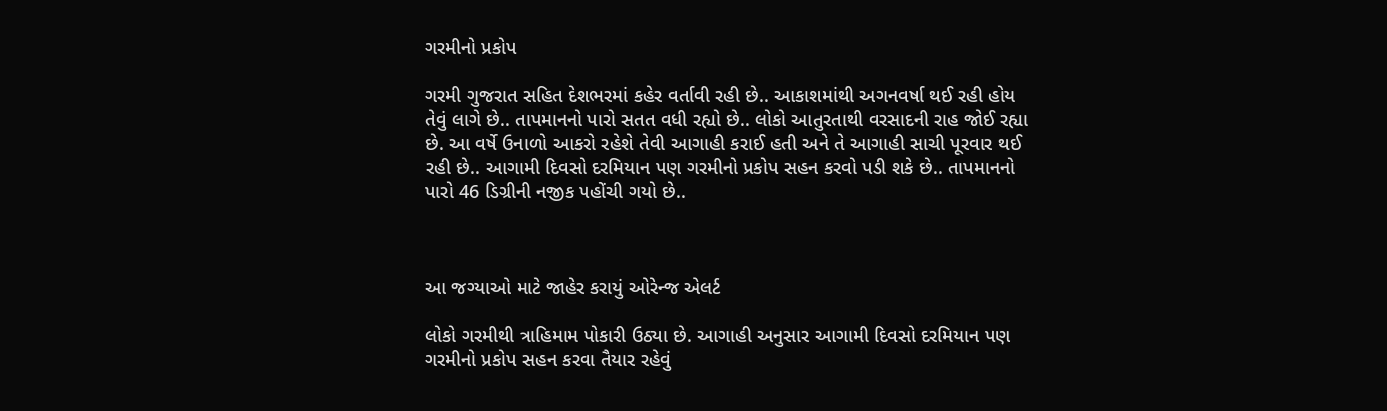ગરમીનો પ્રકોપ

ગરમી ગુજરાત સહિત દેશભરમાં કહેર વર્તાવી રહી છે.. આકાશમાંથી અગનવર્ષા થઈ રહી હોય તેવું લાગે છે.. તાપમાનનો પારો સતત વધી રહ્યો છે.. લોકો આતુરતાથી વરસાદની રાહ જોઈ રહ્યા છે. આ વર્ષે ઉનાળો આકરો રહેશે તેવી આગાહી કરાઈ હતી અને તે આગાહી સાચી પૂરવાર થઈ રહી છે.. આગામી દિવસો દરમિયાન પણ ગરમીનો પ્રકોપ સહન કરવો પડી શકે છે.. તાપમાનનો પારો 46 ડિગ્રીની નજીક પહોંચી ગયો છે..



આ જગ્યાઓ માટે જાહેર કરાયું ઓરેન્જ એલર્ટ

લોકો ગરમીથી ત્રાહિમામ પોકારી ઉઠ્યા છે. આગાહી અનુસાર આગામી દિવસો દરમિયાન પણ ગરમીનો પ્રકોપ સહન કરવા તૈયાર રહેવું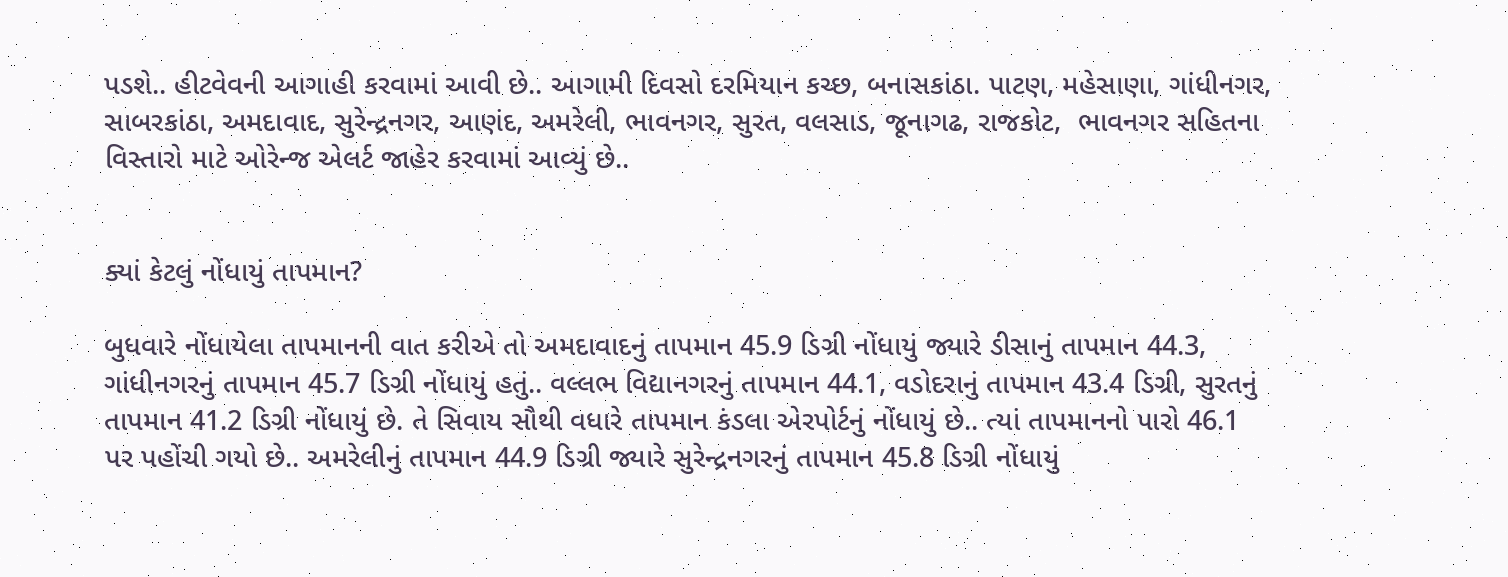પડશે.. હીટવેવની આગાહી કરવામાં આવી છે.. આગામી દિવસો દરમિયાન કચ્છ, બનાસકાંઠા. પાટણ, મહેસાણા, ગાંધીનગર, સાબરકાંઠા, અમદાવાદ, સુરેન્દ્રનગર, આણંદ, અમરેલી, ભાવનગર, સુરત, વલસાડ, જૂનાગઢ, રાજકોટ,  ભાવનગર સહિતના વિસ્તારો માટે ઓરેન્જ એલર્ટ જાહેર કરવામાં આવ્યું છે..


ક્યાં કેટલું નોંધાયું તાપમાન?

બુધવારે નોંધાયેલા તાપમાનની વાત કરીએ તો અમદાવાદનું તાપમાન 45.9 ડિગ્રી નોંધાયું જ્યારે ડીસાનું તાપમાન 44.3, ગાંધીનગરનું તાપમાન 45.7 ડિગ્રી નોંધાયું હતું.. વલ્લભ વિદ્યાનગરનું તાપમાન 44.1, વડોદરાનું તાપમાન 43.4 ડિગ્રી, સુરતનું તાપમાન 41.2 ડિગ્રી નોંધાયું છે. તે સિવાય સૌથી વધારે તાપમાન કંડલા એરપોર્ટનું નોંધાયું છે.. ત્યાં તાપમાનનો પારો 46.1 પર પહોંચી ગયો છે.. અમરેલીનું તાપમાન 44.9 ડિગ્રી જ્યારે સુરેન્દ્રનગરનું તાપમાન 45.8 ડિગ્રી નોંધાયું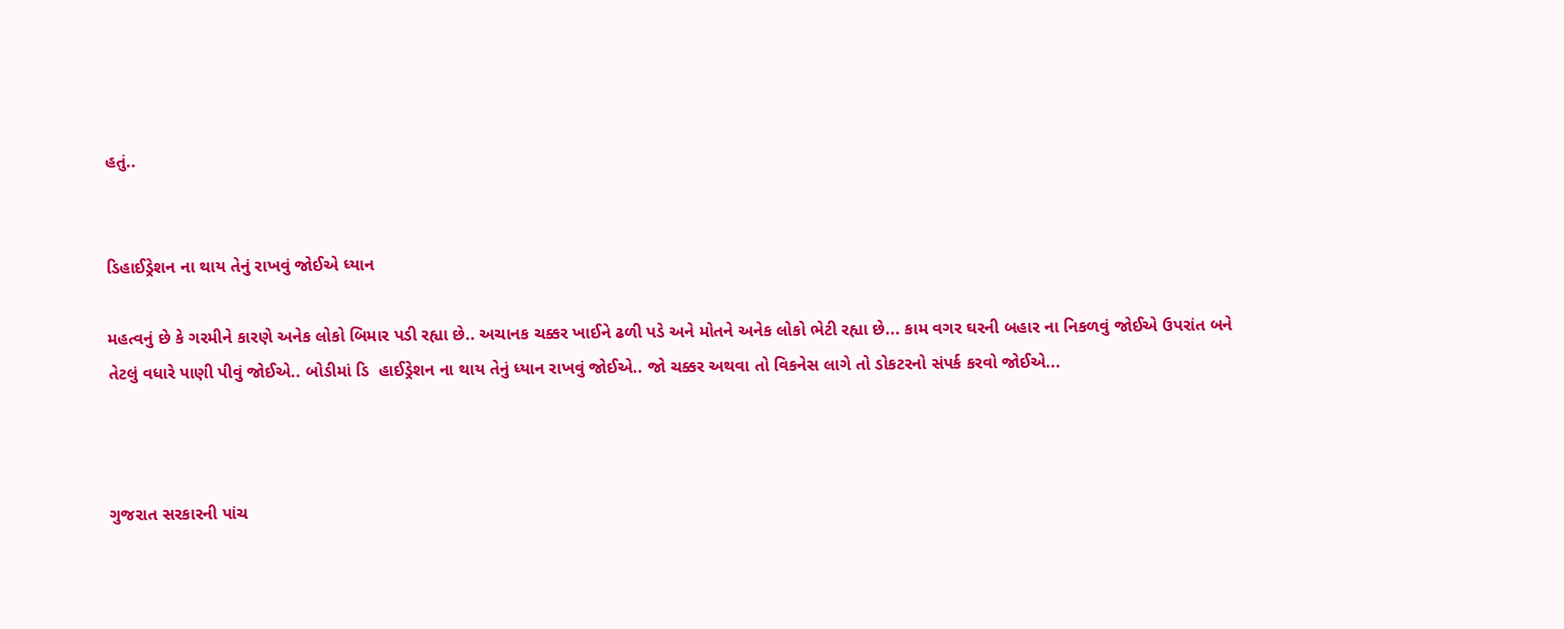હતું..


ડિહાઈડ્રેશન ના થાય તેનું રાખવું જોઈએ ધ્યાન

મહત્વનું છે કે ગરમીને કારણે અનેક લોકો બિમાર પડી રહ્યા છે.. અચાનક ચક્કર ખાઈને ઢળી પડે અને મોતને અનેક લોકો ભેટી રહ્યા છે... કામ વગર ઘરની બહાર ના નિકળવું જોઈએ ઉપરાંત બને તેટલું વધારે પાણી પીવું જોઈએ.. બોડીમાં ડિ  હાઈડ્રેશન ના થાય તેનું ધ્યાન રાખવું જોઈએ.. જો ચક્કર અથવા તો વિકનેસ લાગે તો ડોકટરનો સંપર્ક કરવો જોઈએ...



ગુજરાત સરકારની પાંચ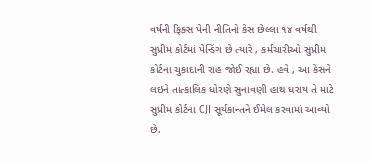વર્ષની ફિક્સ પેની નીતિનો કેસ છેલ્લા ૧૪ વર્ષથી સુપ્રીમ કોર્ટમાં પેન્ડિંગ છે ત્યારે , કર્મચારીઓ સુપ્રીમ કોર્ટના ચુકાદાની રાહ જોઈ રહ્યા છે. હવે , આ કેસને લઇને તાત્કાલિક ધોરણે સુનાવણી હાથ ધરાય તે માટે સુપ્રીમ કોર્ટના CJI સૂર્યકાન્તને ઈમેલ કરવામાં આવ્યો છે.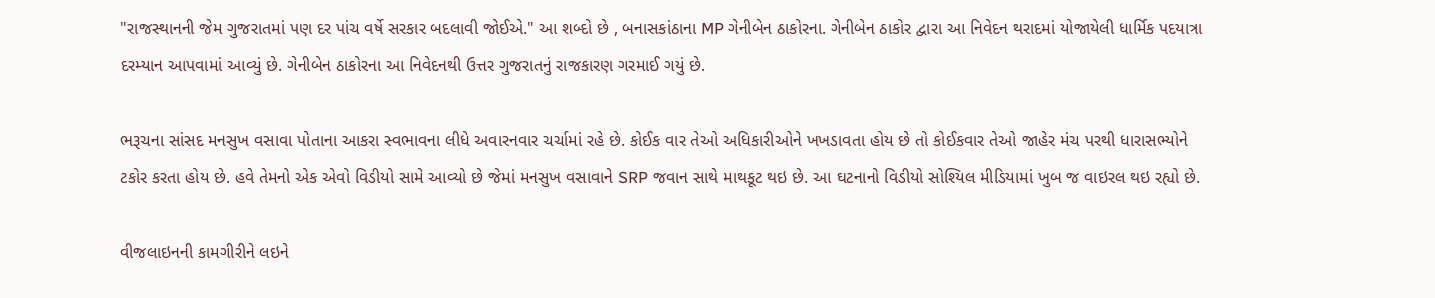"રાજસ્થાનની જેમ ગુજરાતમાં પણ દર પાંચ વર્ષે સરકાર બદલાવી જોઈએ." આ શબ્દો છે , બનાસકાંઠાના MP ગેનીબેન ઠાકોરના. ગેનીબેન ઠાકોર દ્વારા આ નિવેદન થરાદમાં યોજાયેલી ધાર્મિક પદયાત્રા દરમ્યાન આપવામાં આવ્યું છે. ગેનીબેન ઠાકોરના આ નિવેદનથી ઉત્તર ગુજરાતનું રાજકારણ ગરમાઈ ગયું છે.

ભરૂચના સાંસદ મનસુખ વસાવા પોતાના આકરા સ્વભાવના લીધે અવારનવાર ચર્ચામાં રહે છે. કોઈક વાર તેઓ અધિકારીઓને ખખડાવતા હોય છે તો કોઈકવાર તેઓ જાહેર મંચ પરથી ધારાસભ્યોને ટકોર કરતા હોય છે. હવે તેમનો એક એવો વિડીયો સામે આવ્યો છે જેમાં મનસુખ વસાવાને SRP જવાન સાથે માથકૂટ થઇ છે. આ ઘટનાનો વિડીયો સોશ્યિલ મીડિયામાં ખુબ જ વાઇરલ થઇ રહ્યો છે.

વીજલાઇનની કામગીરીને લઇને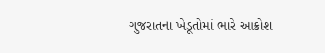ગુજરાતના ખેડૂતોમાં ભારે આક્રોશ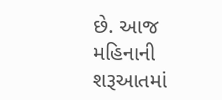છે. આજ મહિનાની શરૂઆતમાં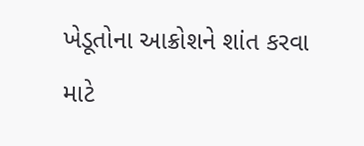ખેડૂતોના આક્રોશને શાંત કરવા માટે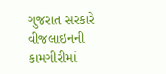ગુજરાત સરકારે વીજલાઇનની કામગીરીમાં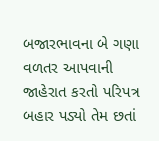બજારભાવના બે ગણા વળતર આપવાની જાહેરાત કરતો પરિપત્ર બહાર પડ્યો તેમ છતાં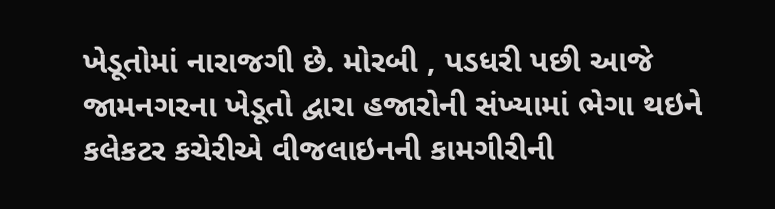ખેડૂતોમાં નારાજગી છે. મોરબી , પડધરી પછી આજે જામનગરના ખેડૂતો દ્વારા હજારોની સંખ્યામાં ભેગા થઇને કલેકટર કચેરીએ વીજલાઇનની કામગીરીની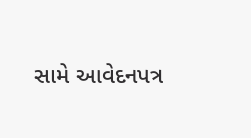સામે આવેદનપત્ર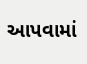આપવામાં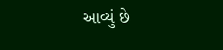આવ્યું છે